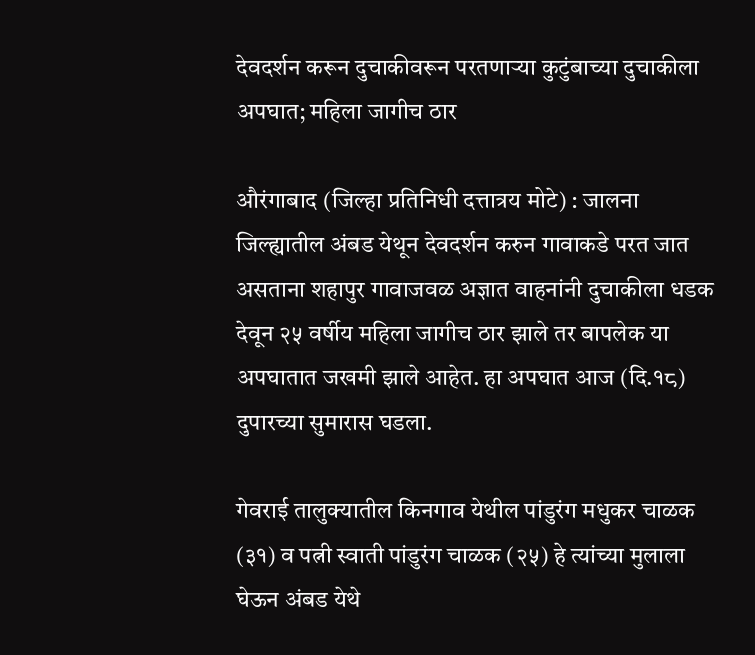देवदर्शन करून दुचाकीवरून परतणाऱ्या कुटुंबाच्या दुचाकीला अपघात; महिला जागीच ठार

औरंगाबाद (जिल्हा प्रतिनिधी दत्तात्रय मोटे) : जालना जिल्ह्यातील अंबड येथून देवदर्शन करुन गावाकडे परत जात असताना शहापुर गावाजवळ अज्ञात वाहनांनी दुचाकीला धडक देवून २५ वर्षीय महिला जागीच ठार झाले तर बापलेक या अपघातात जखमी झाले आहेत. हा अपघात आज (दि.१८) दुपारच्या सुमारास घडला.

गेवराई तालुक्यातील किनगाव येथील पांडुरंग मधुकर चाळक (३१) व पत्नी स्वाती पांडुरंग चाळक (२५) हे त्यांच्या मुलाला घेऊन अंबड येथे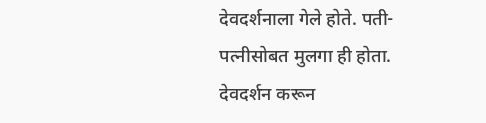देवदर्शनाला गेले होते. पती-पत्नीसोबत मुलगा ही होता. देवदर्शन करून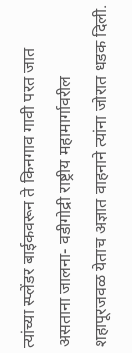त्यांच्या स्प्लेंडर बाईकवरून ते किनगाव गावी परत जात असताना जालना- वडीगोद्री राष्ट्रीय महामार्गावरील शहापूरजवळ येताच अज्ञात वाहनाने त्यांना जोरात धडक दिली.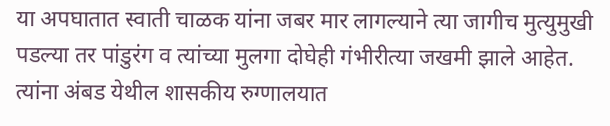या अपघातात स्वाती चाळक यांना जबर मार लागल्याने त्या जागीच मुत्युमुखी पडल्या तर पांडुरंग व त्यांच्या मुलगा दोघेही गंभीरीत्या जखमी झाले आहेत. त्यांना अंबड येथील शासकीय रुग्णालयात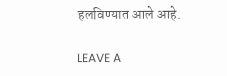हलविण्यात आले आहे.

LEAVE A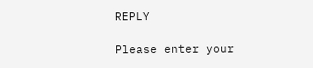REPLY

Please enter your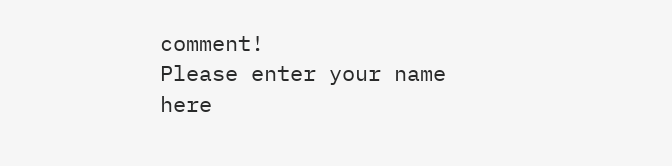comment!
Please enter your name here